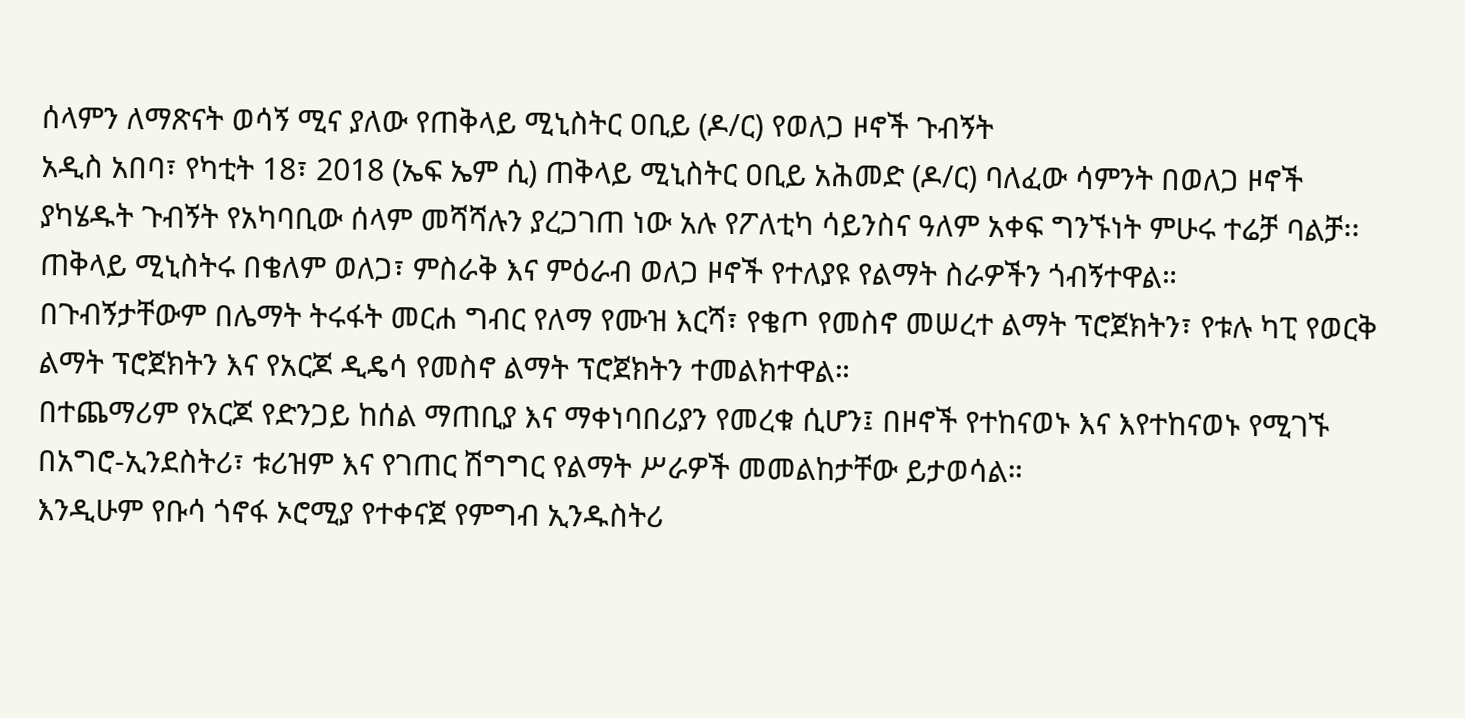ሰላምን ለማጽናት ወሳኝ ሚና ያለው የጠቅላይ ሚኒስትር ዐቢይ (ዶ/ር) የወለጋ ዞኖች ጉብኝት
አዲስ አበባ፣ የካቲት 18፣ 2018 (ኤፍ ኤም ሲ) ጠቅላይ ሚኒስትር ዐቢይ አሕመድ (ዶ/ር) ባለፈው ሳምንት በወለጋ ዞኖች ያካሄዱት ጉብኝት የአካባቢው ሰላም መሻሻሉን ያረጋገጠ ነው አሉ የፖለቲካ ሳይንስና ዓለም አቀፍ ግንኙነት ምሁሩ ተሬቻ ባልቻ፡፡
ጠቅላይ ሚኒስትሩ በቄለም ወለጋ፣ ምስራቅ እና ምዕራብ ወለጋ ዞኖች የተለያዩ የልማት ስራዎችን ጎብኝተዋል።
በጉብኝታቸውም በሌማት ትሩፋት መርሐ ግብር የለማ የሙዝ እርሻ፣ የቄጦ የመስኖ መሠረተ ልማት ፕሮጀክትን፣ የቱሉ ካፒ የወርቅ ልማት ፕሮጀክትን እና የአርጆ ዲዴሳ የመስኖ ልማት ፕሮጀክትን ተመልክተዋል።
በተጨማሪም የአርጆ የድንጋይ ከሰል ማጠቢያ እና ማቀነባበሪያን የመረቁ ሲሆን፤ በዞኖች የተከናወኑ እና እየተከናወኑ የሚገኙ በአግሮ-ኢንደስትሪ፣ ቱሪዝም እና የገጠር ሽግግር የልማት ሥራዎች መመልከታቸው ይታወሳል።
እንዲሁም የቡሳ ጎኖፋ ኦሮሚያ የተቀናጀ የምግብ ኢንዱስትሪ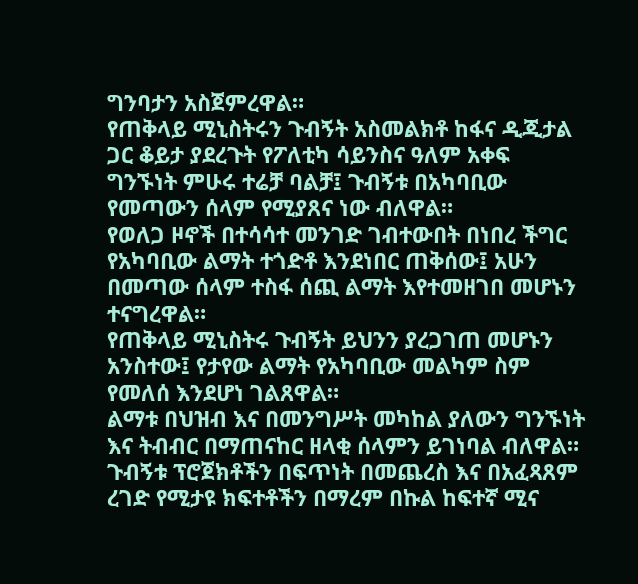ግንባታን አስጀምረዋል።
የጠቅላይ ሚኒስትሩን ጉብኝት አስመልክቶ ከፋና ዲጂታል ጋር ቆይታ ያደረጉት የፖለቲካ ሳይንስና ዓለም አቀፍ ግንኙነት ምሁሩ ተሬቻ ባልቻ፤ ጉብኝቱ በአካባቢው የመጣውን ሰላም የሚያጸና ነው ብለዋል።
የወለጋ ዞኖች በተሳሳተ መንገድ ገብተውበት በነበረ ችግር የአካባቢው ልማት ተጎድቶ እንደነበር ጠቅሰው፤ አሁን በመጣው ሰላም ተስፋ ሰጪ ልማት እየተመዘገበ መሆኑን ተናግረዋል።
የጠቅላይ ሚኒስትሩ ጉብኝት ይህንን ያረጋገጠ መሆኑን አንስተው፤ የታየው ልማት የአካባቢው መልካም ስም የመለሰ እንደሆነ ገልጸዋል።
ልማቱ በህዝብ እና በመንግሥት መካከል ያለውን ግንኙነት እና ትብብር በማጠናከር ዘላቂ ሰላምን ይገነባል ብለዋል።
ጉብኝቱ ፕሮጀክቶችን በፍጥነት በመጨረስ እና በአፈጻጸም ረገድ የሚታዩ ክፍተቶችን በማረም በኩል ከፍተኛ ሚና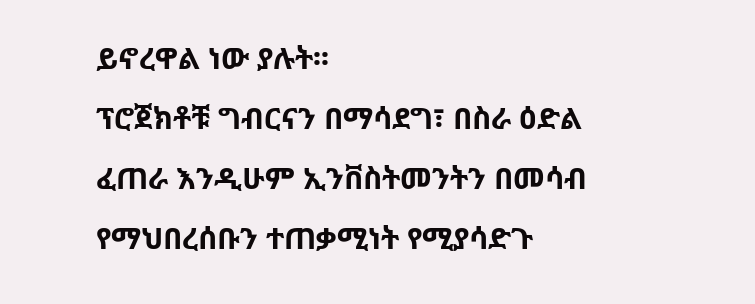ይኖረዋል ነው ያሉት፡፡
ፕሮጀክቶቹ ግብርናን በማሳደግ፣ በስራ ዕድል ፈጠራ እንዲሁም ኢንቨስትመንትን በመሳብ የማህበረሰቡን ተጠቃሚነት የሚያሳድጉ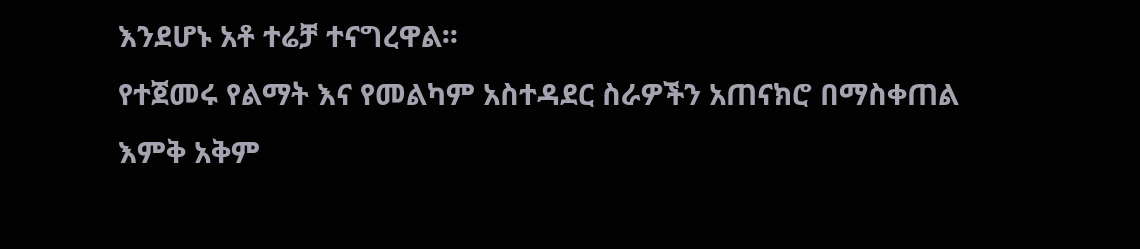እንደሆኑ አቶ ተሬቻ ተናግረዋል፡፡
የተጀመሩ የልማት እና የመልካም አስተዳደር ስራዎችን አጠናክሮ በማስቀጠል እምቅ አቅም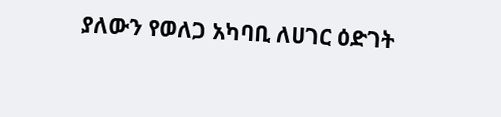ያለውን የወለጋ አካባቢ ለሀገር ዕድገት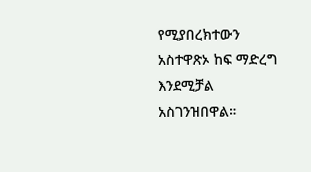የሚያበረክተውን አስተዋጽኦ ከፍ ማድረግ እንደሚቻል አስገንዝበዋል።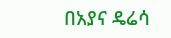በአያና ዴሬሳ